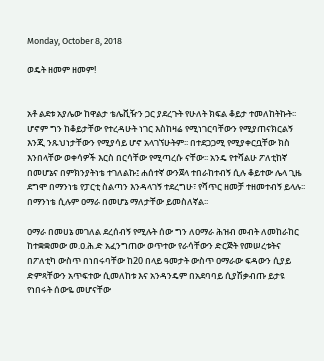Monday, October 8, 2018

ወዴት ዘመም ዘመም!


አቶ ልደቱ አያሌው ከዋልታ ቴሌቪዥን ጋር ያደረጉት የሁለት ክፍል ቆይታ ተመለከትኩት፡፡ ሆኖም ግን ከቆይታቸው የተረዳሁት ነገር እስከዛሬ የሚነገርባቸውን የሚያጠናክርልኝ እንጂ ንጹህነታቸውን የሚያሳይ ሆኖ አላገኘሁትም፡፡ በተደጋጋሚ የሚያቀርቧቸው ክስ እንበላቸው ወቀሳዎች እርስ በርሳቸው የሚጣረሱ ናቸው፡፡ አንዴ የተሻልሁ ፖለቲከኛ በመሆኔና በምክንያትነቴ ተገለልኩ፤ ሐሰተኛ ውንጀላ ተበራከተብኝ ሲሉ ቆይተው ሌላ ጊዜ ደግሞ በማንነቴ የፓርቲ ስልጣን እንዳላገኝ ተደረግሁ፣ የሻጥር ዘመቻ ተዘመተብኝ ይላሉ፡፡ በማንነቴ ሲሉም ዐማራ በመሆኔ ማለታቸው ይመስለኛል፡፡

ዐማራ በመሀኔ መገለል ደረሰብኝ የሚሉት ሰው ግን ለዐማራ ሕዝብ መብት ለመከራከር ከተቋቋመው መ.ዐ.ሕ.ድ አፈንግጠው ወጥተው የራሳቸውን ድርጅት የመሠረቱትና በፖለቲካ ውስጥ በነበሩባቸው ከ20 በላይ ዓመታት ውስጥ ዐማራው ፍዳውን ሲያይ ድምጻቸውን አጥፍተው ሲመለከቱ እና አንዳንዴም በአደባባይ ሲያሽቃብጡ ይታዩ የነበሩት ሰውዬ መሆናቸው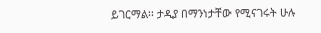ይገርማል፡፡ ታዲያ በማንነታቸው የሚናገሩት ሁሉ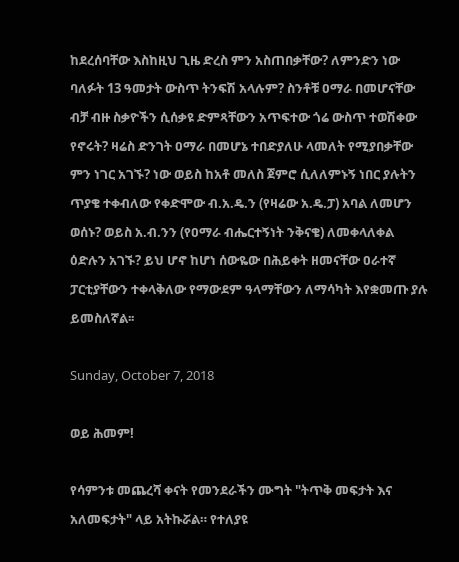ከደረሰባቸው እስከዚህ ጊዜ ድረስ ምን አስጠበቃቸው? ለምንድን ነው ባለፉት 13 ዓመታት ውስጥ ትንፍሽ አላሉም? ስንቶቹ ዐማራ በመሆናቸው ብቻ ብዙ ስቃዮችን ሲሰቃዩ ድምጻቸውን አጥፍተው ጎሬ ውስጥ ተወሽቀው የኖሩት? ዛሬስ ድንገት ዐማራ በመሆኔ ተበድያለሁ ላመለት የሚያበቃቸው ምን ነገር አገኙ? ነው ወይስ ከአቶ መለስ ጀምሮ ሲለለምኑኝ ነበር ያሉትን ጥያቄ ተቀብለው የቀድሞው ብ.አ.ዴ.ን (የዛሬው አ.ዴ.ፓ) አባል ለመሆን ወሰኑ? ወይስ አ.ብ.ንን (የዐማራ ብሔርተኝነት ንቅናቄ) ለመቀላለቀል ዕድሉን አገኙ? ይህ ሆኖ ከሆነ ሰውዬው በሕይቀት ዘመናቸው ዐራተኛ ፓርቲያቸውን ተቀላቅለው የማውደም ዓላማቸውን ለማሳካት እየቋመጡ ያሉ ይመስለኛል፡፡

Sunday, October 7, 2018

ወይ ሕመም!

የሳምንቱ መጨረሻ ቀናት የመንደራችን ሙግት "ትጥቅ መፍታት እና አለመፍታት" ላይ አትኩሯል። የተለያዩ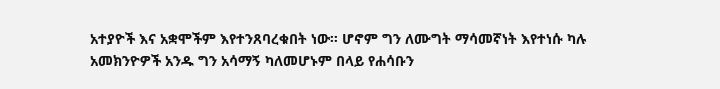አተያዮች እና አቋሞችም እየተንጸባረቁበት ነው። ሆኖም ግን ለሙግት ማሳመኛነት እየተነሱ ካሉ አመክንዮዎች አንዱ ግን አሳማኝ ካለመሆኑም በላይ የሐሳቡን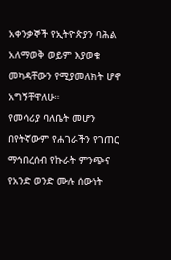አቀንቃኞች የኢትዮጵያን ባሕል አለማወቅ ወይም እያወቁ መካዳቸውን የሚያመለክት ሆኖ አግኝቸዋለሁ።
የመሳሪያ ባለቤት መሆን በየትኛውም የሐገራችን የገጠር ማኅበረሰብ የኩራት ምንጭና የአንድ ወንድ ሙሉ ሰውነት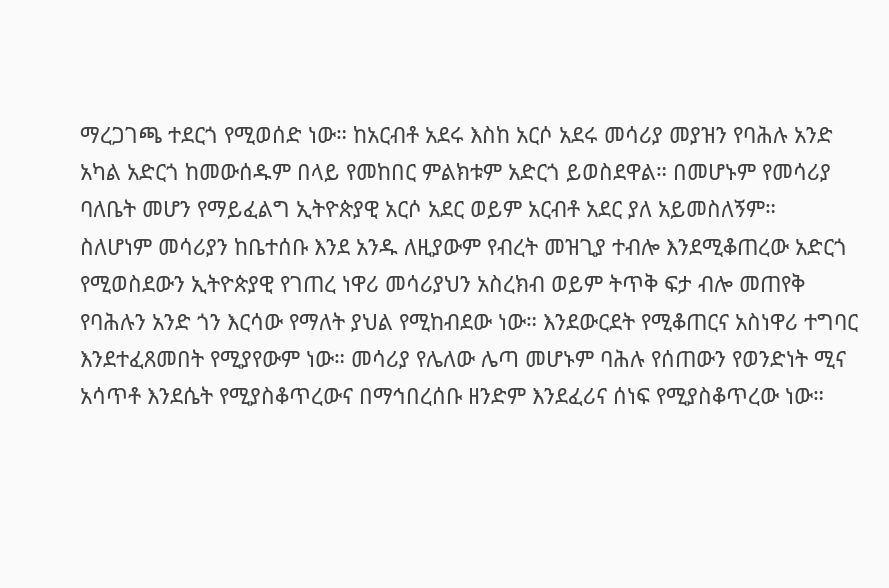ማረጋገጫ ተደርጎ የሚወሰድ ነው። ከአርብቶ አደሩ እስከ አርሶ አደሩ መሳሪያ መያዝን የባሕሉ አንድ አካል አድርጎ ከመውሰዱም በላይ የመከበር ምልክቱም አድርጎ ይወስደዋል። በመሆኑም የመሳሪያ ባለቤት መሆን የማይፈልግ ኢትዮጵያዊ አርሶ አደር ወይም አርብቶ አደር ያለ አይመስለኝም።
ስለሆነም መሳሪያን ከቤተሰቡ እንደ አንዱ ለዚያውም የብረት መዝጊያ ተብሎ እንደሚቆጠረው አድርጎ የሚወስደውን ኢትዮጵያዊ የገጠረ ነዋሪ መሳሪያህን አስረክብ ወይም ትጥቅ ፍታ ብሎ መጠየቅ የባሕሉን አንድ ጎን እርሳው የማለት ያህል የሚከብደው ነው። እንደውርደት የሚቆጠርና አስነዋሪ ተግባር እንደተፈጸመበት የሚያየውም ነው። መሳሪያ የሌለው ሌጣ መሆኑም ባሕሉ የሰጠውን የወንድነት ሚና አሳጥቶ እንደሴት የሚያስቆጥረውና በማኅበረሰቡ ዘንድም እንደፈሪና ሰነፍ የሚያስቆጥረው ነው።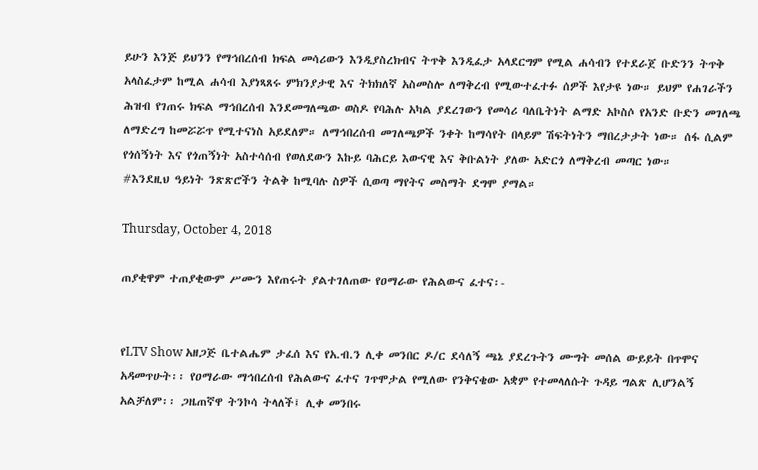ይሁን እንጅ ይህንን የማኅበረሰብ ክፍል መሳሪውን እንዲያስረክብና ትጥቅ እንዲፈታ አላደርግም የሚል ሐሳብን የተደራጀ ቡድንን ትጥቅ አላስፈታም ከሚል ሐሳብ እያነጻጸሩ ምክንያታዊ እና ትክክለኛ አስመስሎ ለማቅረብ የሚውተፈተፉ ሰዎች እየታዩ ነው። ይህም የሐገራችን ሕዝብ የገጠሩ ክፍል ማኅበረሰብ እንደመግለጫው ወስዶ የባሕሉ አካል ያደረገውን የመሳሪ ባለቤትነት ልማድ አኮስሶ የአንድ ቡድን መገለጫ ለማድረግ ከመሯሯጥ የሚተናነስ አይደለም። ለማኅበረሰብ መገለጫዎች ንቀት ከማሳየት በላይም ሽፍትነትን ማበረታታት ነው። ሰፋ ሲልም የጎሰኝነት እና የጎጠኝነት አስተሳሰብ የወለደውን እኩይ ባሕርይ እውናዊ እና ቅቡልነት ያለው አድርጎ ለማቅረብ መጣር ነው።
#እንደዚህ ዓይነት ንጽጽሮችን ትልቅ ከሚባሉ ስዎች ሲወጣ ማየትና መስማት ደግሞ ያማል።

Thursday, October 4, 2018

ጠያቂዋም ተጠያቂውም ሥሙን እየጠሩት ያልተገለጠው የዐማራው የሕልውና ፈተና፡-


የLTV Show አዘጋጅ ቤተልሔም ታፈሰ እና የአ.ብ.ን ሊቀ መንበር ዶ/ር ደሳለኝ ጫኔ ያደረጉትን ሙግት መሰል ውይይት በጥሞና አዳመጥሁት፡፡ የዐማራው ማኅበረሰብ የሕልውና ፈተና ገጥሞታል የሚለው የንቅናቄው አቋም የተመላለሱት ጉዳይ ግልጽ ሊሆንልኝ አልቻለም፡፡ ጋዜጠኛዋ ትንኮሳ ትላለች፤ ሊቀ መንበሩ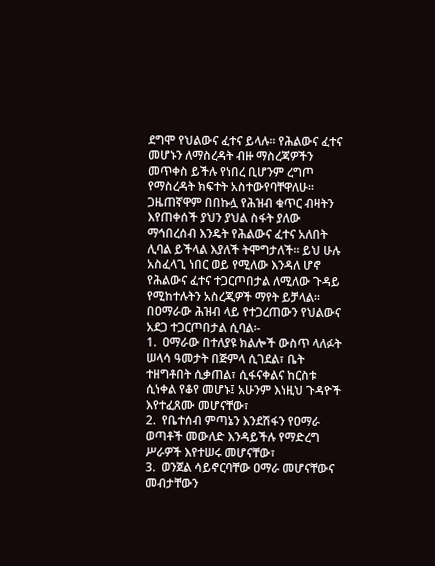ደግሞ የህልውና ፈተና ይላሉ፡፡ የሕልውና ፈተና መሆኑን ለማስረዳት ብዙ ማስረጃዎችን መጥቀስ ይችሉ የነበረ ቢሆንም ረግጦ የማስረዳት ክፍተት አስተውየባቸዋለሁ፡፡ ጋዜጠኛዋም በበኩሏ የሕዝብ ቁጥር ብዛትን እየጠቀሰች ያህን ያህል ስፋት ያለው ማኅበረሰብ እንዴት የሕልውና ፈተና አለበት ሊባል ይችላል እያለች ትሞግታለች፡፡ ይህ ሁሉ አስፈላጊ ነበር ወይ የሚለው እንዳለ ሆኖ የሕልውና ፈተና ተጋርጦበታል ለሚለው ጉዳይ የሚከተሉትን አስረጂዎች ማየት ይቻላል፡፡
በዐማራው ሕዝብ ላይ የተጋረጠውን የህልውና አደጋ ተጋርጦበታል ሲባል፡-
1.  ዐማራው በተለያዩ ክልሎች ውስጥ ላለፉት ሠላሳ ዓመታት በጅምላ ሲገደል፣ ቤት ተዘግቶበት ሲቃጠል፣ ሲፋናቀልና ከርስቱ ሲነቀል የቆየ መሆኑ፤ አሁንም እነዚህ ጉዳዮች እየተፈጸሙ መሆናቸው፣
2.  የቤተሰብ ምጣኔን እንደሽፋን የዐማራ ወጣቶች መውለድ እንዳይችሉ የማድረግ ሥራዎች እየተሠሩ መሆናቸው፣
3.  ወንጀል ሳይኖርባቸው ዐማራ መሆናቸውና መብታቸውን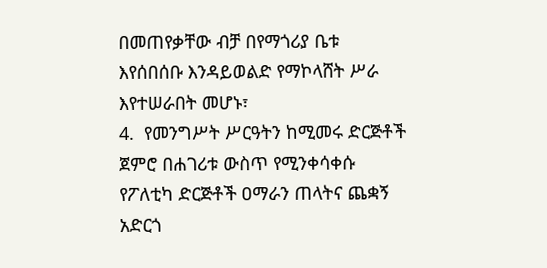በመጠየቃቸው ብቻ በየማጎሪያ ቤቱ እየሰበሰቡ እንዳይወልድ የማኮላሸት ሥራ እየተሠራበት መሆኑ፣
4.  የመንግሥት ሥርዓትን ከሚመሩ ድርጅቶች ጀምሮ በሐገሪቱ ውስጥ የሚንቀሳቀሱ የፖለቲካ ድርጅቶች ዐማራን ጠላትና ጨቋኝ አድርጎ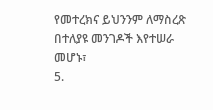የመተረክና ይህንንም ለማስረጽ በተለያዩ መንገዶች እየተሠራ መሆኑ፣
5.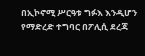በኢኮኖሚ ሥርዓቱ ግፉእ እንዲሆን የማድረድ ተግባር በፖሊሲ ደረጃ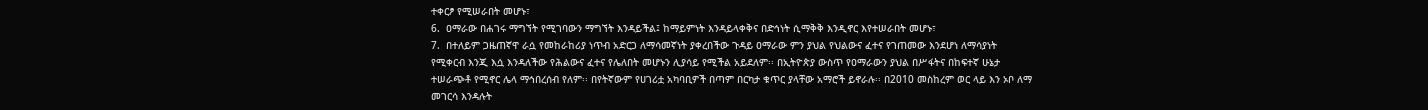ተቀርፆ የሚሠራበት መሆኑ፣
6.  ዐማራው በሐገሩ ማግኘት የሚገባውን ማግኘት እንዳይችል፤ ከማይምነት እንዳይላቀቅና በድኅነት ሲማቅቅ እንዲኖር እየተሠራበት መሆኑ፣
7.  በተለይም ጋዜጠኛዋ ራሷ የመከራከሪያ ነጥብ አድርጋ ለማሳመኛነት ያቀረበችው ጉዳይ ዐማራው ምን ያህል የህልውና ፈተና የገጠመው እንደሆነ ለማሳያነት የሚቀርብ እንጂ እሷ እንዳለችው የሕልውና ፈተና የሌለበት መሆኑን ሊያሳይ የሚችል አይደለም፡፡ በኢትዮጵያ ውስጥ የዐማራውን ያህል በሥፋትና በከፍተኛ ሁኔታ ተሠራጭቶ የሚኖር ሌላ ማኅበረሰብ የለም፡፡ በየትኛውም የሀገሪቷ አካባቢዎች በጣም በርካታ ቁጥር ያላቸው አማሮች ይኖራሉ፡፡ በ2010 መስከረም ወር ላይ እን ኦቦ ለማ መገርሳ እንዳሉት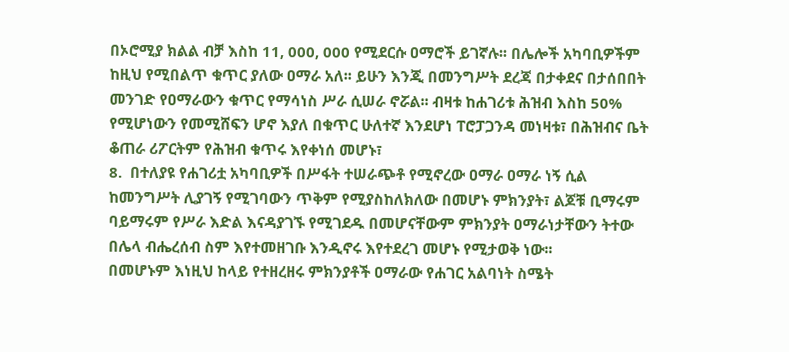በኦሮሚያ ክልል ብቻ እስከ 11, 000, 000 የሚደርሱ ዐማሮች ይገኛሉ፡፡ በሌሎች አካባቢዎችም ከዚህ የሚበልጥ ቁጥር ያለው ዐማራ አለ፡፡ ይሁን እንጂ በመንግሥት ደረጃ በታቀደና በታሰበበት መንገድ የዐማራውን ቁጥር የማሳነስ ሥራ ሲሠራ ኖሯል፡፡ ብዛቱ ከሐገሪቱ ሕዝብ እስከ 50% የሚሆነውን የመሚሸፍን ሆኖ እያለ በቁጥር ሁለተኛ እንደሆነ ፐሮፓጋንዳ መነዛቱ፣ በሕዝብና ቤት ቆጠራ ሪፖርትም የሕዝብ ቁጥሩ እየቀነሰ መሆኑ፣
8.  በተለያዩ የሐገሪቷ አካባቢዎች በሥፋት ተሠራጭቶ የሚኖረው ዐማራ ዐማራ ነኝ ሲል ከመንግሥት ሊያገኝ የሚገባውን ጥቅም የሚያስከለክለው በመሆኑ ምክንያት፣ ልጆቹ ቢማሩም ባይማሩም የሥራ እድል እናዳያገኙ የሚገደዱ በመሆናቸውም ምክንያት ዐማራነታቸውን ትተው በሌላ ብሔረሰብ ስም እየተመዘገቡ እንዲኖሩ እየተደረገ መሆኑ የሚታወቅ ነው፡፡
በመሆኑም እነዚህ ከላይ የተዘረዘሩ ምክንያቶች ዐማራው የሐገር አልባነት ስሜት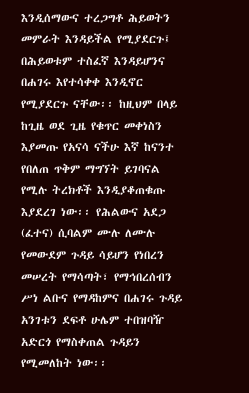እንዲሰማውና ተረጋግቶ ሕይወትን መምራት እንዳይችል የሚያደርጉ፤ በሕይወቱም ተስፈኛ እንዳይሆንና በሐገሩ እየተሳቀቀ እንዲኖር የሚያደርጉ ናቸው፡፡ ከዚህም በላይ ከጊዜ ወደ ጊዜ የቁጥር መቀነስን እያመጡ የአናሳ ናችሁ እኛ ከናንተ የበለጠ ጥቅም ማግኘት ይገባናል የሚሉ ትረክቶች እንዲያቆጠቁጡ እያደረገ ነው፡፡ የሕልውና አደጋ (ፈተና) ሲባልም ሙሉ ለሙሉ የመውደም ጉዳይ ሳይሆን የነበረን መሠረት የማሳጣት፣ የማኅበረሰብን ሥነ ልቡና የማዳከምና በሐገሩ ጉዳይ አንገቱን ደፍቶ ሁሌም ተበዝባዥ አድርጎ የማስቀጠል ጉዳይን የሚመለከት ነው፡፡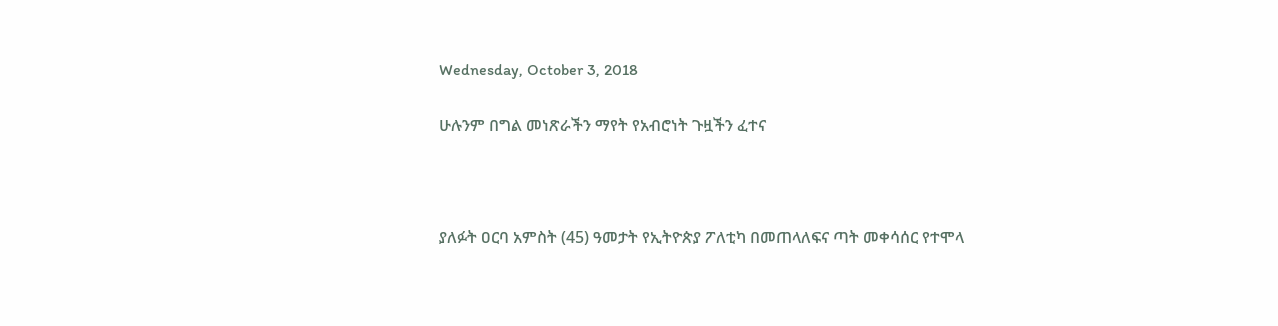Wednesday, October 3, 2018

ሁሉንም በግል መነጽራችን ማየት የአብሮነት ጉዟችን ፈተና



ያለፉት ዐርባ አምስት (45) ዓመታት የኢትዮጵያ ፖለቲካ በመጠላለፍና ጣት መቀሳሰር የተሞላ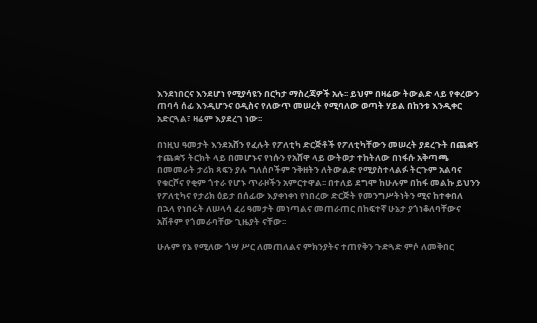እንደነበርና እንደሆነ የሚያሳዩን በርካታ ማስረጃዎች አሉ፡፡ ይህም በዛሬው ትውልድ ላይ የቀረውን ጠባሳ ሰፊ እንዲሆንና ዐዲስና የለውጥ መሠረት የሚባለው ወጣት ሃይል በከንቱ እንዲቀር አድርጓል፣ ዛሬም እያደረገ ነው፡፡

በነዚህ ዓመታት እንደአሸን የፈሉት የፖለቲካ ድርጅቶች የፖለቲካቸውን መሠረት ያደረጉት በጨቋኝ ተጨቋኝ ትርክት ላይ በመሆኑና የነሱን የአሸዋ ላይ ውትወታ ተከትለው በነፋሱ አቅጣጫ በመመራት ታሪክ ጻፍን ያሉ ግለሰቦችም ንቅዘትን ለትውልድ የሚያስተላልፉ ትርጉም አልባና የቁርሾና የቂም ጎተራ የሆኑ ጥራዞችን አምርተዋል፡፡ በተለይ ደግሞ ከሁሉም በከፋ መልኩ ይህንን የፖለቲካና የታሪክ ዕይታ በሰፊው እያቀነቀነ የነበረው ድርጅት የመንግሥትነትን ሚና ከተቀበለ በኋላ የነበሩት ለሠላሳ ፈሪ ዓመታት መነጣልና መጠራጠር በከፍተኛ ሁኔታ ያጎነቆለባቸውና አሽቶም የጎመራባቸው ጊዜያት ናቸው፡፡

ሁሉም የኔ የሚለው ጎሣ ሥር ለመጠለልና ምክንያትና ተጠየቅን ጉድጓድ ምሶ ለመቅበር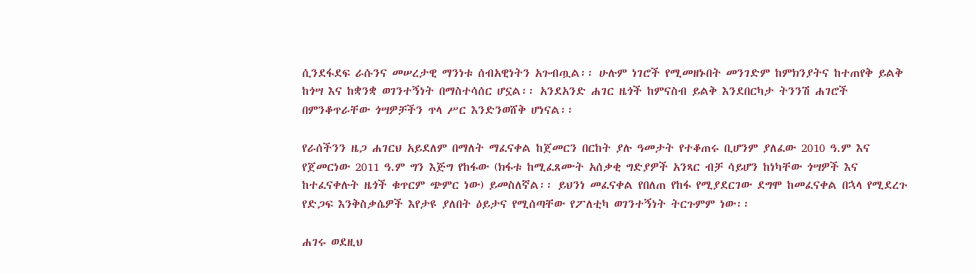ሲንደፋደፍ ራሱንና መሠረታዊ ማንነቱ ሰብአዊነትን አጉብጧል፡፡ ሁሉም ነገሮች የሚመዘኑበት መንገድም ከምክንያትና ከተጠየቅ ይልቅ ከጎሣ እና ከቋንቋ ወገንተኝነት በማስተሳሰር ሆኗል፡፡ አንደአንድ ሐገር ዜጎች ከምናስብ ይልቅ እንደበርካታ ትንንሽ ሐገሮች በምንቆጥራቸው ጎሣዎቻችን ጥላ ሥር እንድንወሸቅ ሆነናል፡፡

የራሰችንን ዜጋ ሐገርህ አይደለም በማለት ማፈናቀል ከጀመርን በርከት ያሉ ዓመታት የተቆጠሩ ቢሆንም ያለፈው 2010 ዓ.ም እና የጀመርነው 2011 ዓ.ም ግን እጅግ የከፋው (ክፋቱ ከሚፈጸሙት አሰቃቂ ግድያዎች አንጻር ብቻ ሳይሆን ከነካቸው ጎሣዎች እና ከተፈናቀሉት ዜጎች ቁጥርም ጭምር ነው) ይመስለኛል፡፡ ይህንነ መፈናቀል የበለጠ የከፋ የሚያደርገው ደግሞ ከመፈናቀል በኋላ የሚደረጉ የድጋፍ እንቅስቃሴዎች እየታዩ ያለበት ዕይታና የሚሰጣቸው የፖለቲካ ወገንተኝነት ትርጉምም ነው፡፡

ሐገሩ ወደዚህ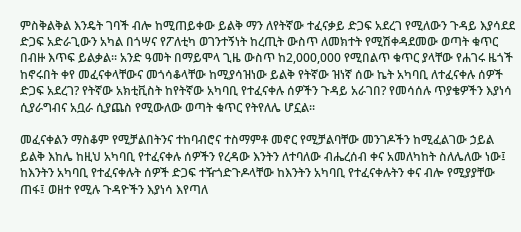ምስቅልቅል እንዴት ገባች ብሎ ከሚጠይቀው ይልቅ ማን ለየትኛው ተፈናቃይ ድጋፍ አደረገ የሚለውን ጉዳይ እያሳደደ ድጋፍ አድራጊውን አካል በጎሣና የፖለቲካ ወገንተኝነት ከረጢት ውስጥ ለመክተት የሚሽቀዳደመው ወጣት ቁጥር በብዙ እጥፍ ይልቃል፡፡ አንድ ዓመት በማይሞላ ጊዜ ውስጥ ከ2,000,000 የሚበልጥ ቁጥር ያላቸው የሐገሩ ዜጎች ከኖሩበት ቀየ መፈናቀላቸውና መጎሳቆላቸው ከሚያሳዝነው ይልቅ የትኛው ዝነኛ ሰው ኬት አካባቢ ለተፈናቀሉ ሰዎች ድጋፍ አደረገ? የትኛው አክቲቪስት ከየትኛው አካባቢ የተፈናቀሉ ሰዎችን ጉዳይ አራገበ? የመሳሰሉ ጥያቄዎችን እያነሳ ሲያራግብና አቧራ ሲያጨስ የሚውለው ወጣት ቁጥር የትየለሌ ሆኗል፡፡

መፈናቀልን ማስቆም የሚቻልበትንና ተከባብሮና ተስማምቶ መኖር የሚቻልባቸው መንገዶችን ከሚፈልገው ኃይል ይልቅ እከሌ ከዚህ አካባቢ የተፈናቀሉ ሰዎችን የረዳው እንትን ለተባለው ብሔረሰብ ቀና አመለካከት ስለሌለው ነው፤ ከእንትን አካባቢ የተፈናቀሉት ሰዎች ድጋፍ ተዥጎድጉዶላቸው ከእንትን አካባቢ የተፈናቀሉትን ቀና ብሎ የሚያያቸው ጠፋ፤ ወዘተ የሚሉ ጉዳዮችን እያነሳ እየጣለ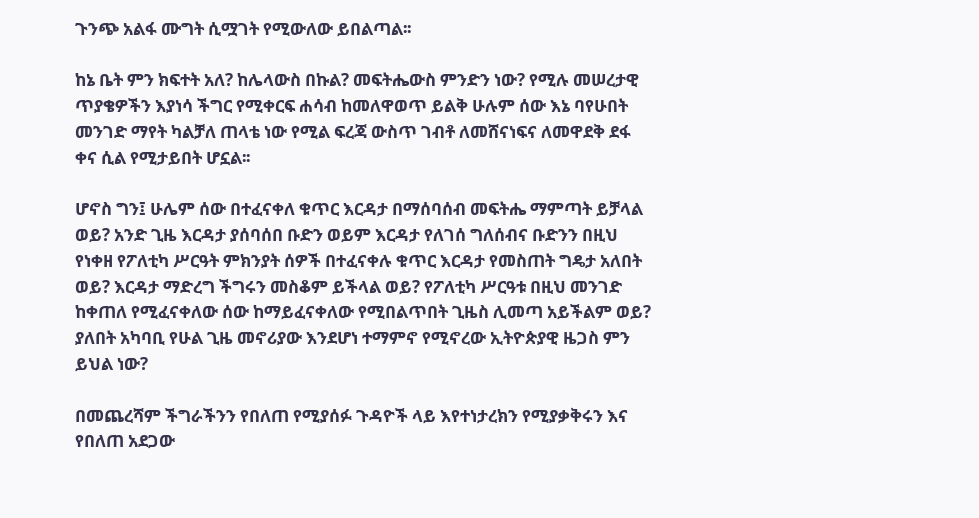ጉንጭ አልፋ ሙግት ሲሟገት የሚውለው ይበልጣል፡፡

ከኔ ቤት ምን ክፍተት አለ? ከሌላውስ በኩል? መፍትሔውስ ምንድን ነው? የሚሉ መሠረታዊ ጥያቄዎችን እያነሳ ችግር የሚቀርፍ ሐሳብ ከመለዋወጥ ይልቅ ሁሉም ሰው እኔ ባየሁበት መንገድ ማየት ካልቻለ ጠላቴ ነው የሚል ፍረጃ ውስጥ ገብቶ ለመሸናነፍና ለመዋደቅ ደፋ ቀና ሲል የሚታይበት ሆኗል፡፡

ሆኖስ ግን፤ ሁሌም ሰው በተፈናቀለ ቁጥር እርዳታ በማሰባሰብ መፍትሔ ማምጣት ይቻላል ወይ? አንድ ጊዜ እርዳታ ያሰባሰበ ቡድን ወይም እርዳታ የለገሰ ግለሰብና ቡድንን በዚህ የነቀዘ የፖለቲካ ሥርዓት ምክንያት ሰዎች በተፈናቀሉ ቁጥር እርዳታ የመስጠት ግዴታ አለበት ወይ? እርዳታ ማድረግ ችግሩን መስቆም ይችላል ወይ? የፖለቲካ ሥርዓቱ በዚህ መንገድ ከቀጠለ የሚፈናቀለው ሰው ከማይፈናቀለው የሚበልጥበት ጊዜስ ሊመጣ አይችልም ወይ? ያለበት አካባቢ የሁል ጊዜ መኖሪያው እንደሆነ ተማምኖ የሚኖረው ኢትዮጵያዊ ዜጋስ ምን ይህል ነው?

በመጨረሻም ችግራችንን የበለጠ የሚያሰፉ ጉዳዮች ላይ እየተነታረክን የሚያቃቅሩን እና የበለጠ አደጋው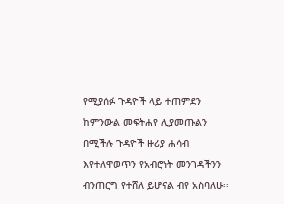የሚያሰፉ ጉዳዮች ላይ ተጠምደን ከምንውል መፍትሐየ ሊያመጡልን በሚችሉ ጉዳዮች ዙሪያ ሐሳብ እየተለዋወጥን የአብሮነት መንገዳችንን ብንጠርግ የተሸለ ይሆናል ብየ አስባለሁ፡፡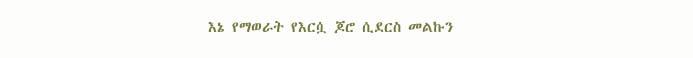እኔ የማወራት የእርሷ ጆሮ ሲደርስ መልኩን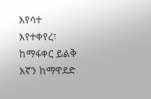እየሳተ እየተቀየረ፣ ከማፋቀር ይልቅ እኛን ከማዋደድ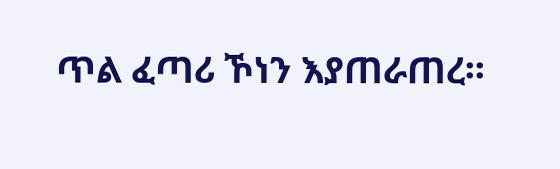ጥል ፈጣሪ ኾነን እያጠራጠረ፡፡